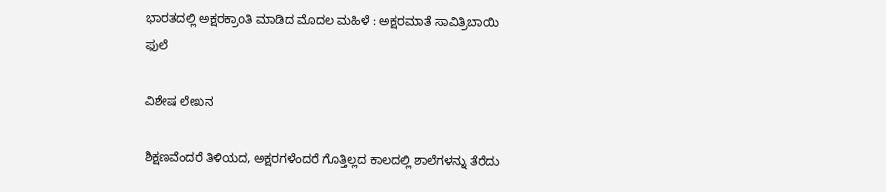ಭಾರತದಲ್ಲಿ ಅಕ್ಷರಕ್ರಾoತಿ ಮಾಡಿದ ಮೊದಲ ಮಹಿಳೆ : ಅಕ್ಷರಮಾತೆ ಸಾವಿತ್ರಿಬಾಯಿ ಫುಲೆ

ವಿಶೇಷ ಲೇಖನ

ಶಿಕ್ಷಣವೆಂದರೆ ತಿಳಿಯದ, ಅಕ್ಷರಗಳೆಂದರೆ ಗೊತ್ತಿಲ್ಲದ ಕಾಲದಲ್ಲಿ ಶಾಲೆಗಳನ್ನು ತೆರೆದು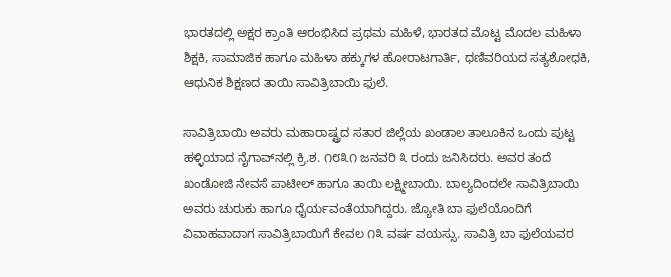ಭಾರತದಲ್ಲಿ ಅಕ್ಷರ ಕ್ರಾಂತಿ ಆರಂಭಿಸಿದ ಪ್ರಥಮ ಮಹಿಳೆ, ಭಾರತದ ಮೊಟ್ಟ ಮೊದಲ ಮಹಿಳಾ ಶಿಕ್ಷಕಿ, ಸಾಮಾಜಿಕ ಹಾಗೂ ಮಹಿಳಾ ಹಕ್ಕುಗಳ ಹೋರಾಟಗಾರ್ತಿ, ಧಣಿವರಿಯದ ಸತ್ಯಶೋಧಕಿ, ಆಧುನಿಕ ಶಿಕ್ಷಣದ ತಾಯಿ ಸಾವಿತ್ರಿಬಾಯಿ ಫುಲೆ.

ಸಾವಿತ್ರಿಬಾಯಿ ಅವರು ಮಹಾರಾಷ್ಟ್ರದ ಸತಾರ ಜಿಲ್ಲೆಯ ಖಂಡಾಲ ತಾಲೂಕಿನ ಒಂದು ಪುಟ್ಟ ಹಳ್ಳಿಯಾದ ನೈಗಾವ್‌ನಲ್ಲಿ ಕ್ರಿ.ಶ. ೧೮೩೧ ಜನವರಿ ೩ ರಂದು ಜನಿಸಿದರು. ಅವರ ತಂದೆ ಖಂಡೋಜಿ ನೇವಸೆ ಪಾಟೀಲ್ ಹಾಗೂ ತಾಯಿ ಲಕ್ಷ್ಮೀಬಾಯಿ. ಬಾಲ್ಯದಿಂದಲೇ ಸಾವಿತ್ರಿಬಾಯಿ ಅವರು ಚುರುಕು ಹಾಗೂ ಧೈರ್ಯವಂತೆಯಾಗಿದ್ದರು. ಜ್ಯೋತಿ ಬಾ ಫುಲೆಯೊಂದಿಗೆ ವಿವಾಹವಾದಾಗ ಸಾವಿತ್ರಿಬಾಯಿಗೆ ಕೇವಲ ೧೩ ವರ್ಷ ವಯಸ್ಸು. ಸಾವಿತ್ರಿ ಬಾ ಫುಲೆಯವರ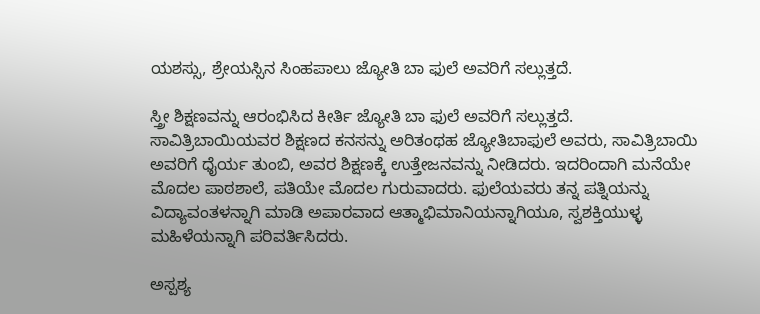ಯಶಸ್ಸು, ಶ್ರೇಯಸ್ಸಿನ ಸಿಂಹಪಾಲು ಜ್ಯೋತಿ ಬಾ ಫುಲೆ ಅವರಿಗೆ ಸಲ್ಲುತ್ತದೆ.

ಸ್ತ್ರೀ ಶಿಕ್ಷಣವನ್ನು ಆರಂಭಿಸಿದ ಕೀರ್ತಿ ಜ್ಯೋತಿ ಬಾ ಫುಲೆ ಅವರಿಗೆ ಸಲ್ಲುತ್ತದೆ. ಸಾವಿತ್ರಿಬಾಯಿಯವರ ಶಿಕ್ಷಣದ ಕನಸನ್ನು ಅರಿತಂಥಹ ಜ್ಯೋತಿಬಾಫುಲೆ ಅವರು, ಸಾವಿತ್ರಿಬಾಯಿ ಅವರಿಗೆ ಧೈರ್ಯ ತುಂಬಿ, ಅವರ ಶಿಕ್ಷಣಕ್ಕೆ ಉತ್ತೇಜನವನ್ನು ನೀಡಿದರು. ಇದರಿಂದಾಗಿ ಮನೆಯೇ ಮೊದಲ ಪಾಠಶಾಲೆ, ಪತಿಯೇ ಮೊದಲ ಗುರುವಾದರು. ಫುಲೆಯವರು ತನ್ನ ಪತ್ನಿಯನ್ನು ವಿದ್ಯಾವಂತಳನ್ನಾಗಿ ಮಾಡಿ ಅಪಾರವಾದ ಆತ್ಮಾಭಿಮಾನಿಯನ್ನಾಗಿಯೂ, ಸ್ವಶಕ್ತಿಯುಳ್ಳ ಮಹಿಳೆಯನ್ನಾಗಿ ಪರಿವರ್ತಿಸಿದರು.

ಅಸ್ಪಶ್ಯ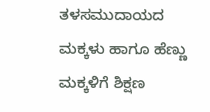ತಳಸಮುದಾಯದ ಮಕ್ಕಳು ಹಾಗೂ ಹೆಣ್ಣು ಮಕ್ಕಳಿಗೆ ಶಿಕ್ಷಣ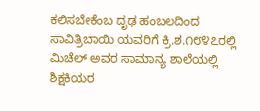ಕಲಿಸಬೇಕೆಂಬ ದೃಢ ಹಂಬಲದಿಂದ ಸಾವಿತ್ರಿಬಾಯಿ ಯವರಿಗೆ ಕ್ರಿ.ಶ.೧೮೪೭ರಲ್ಲಿ ಮಿಚೆಲ್ ಅವರ ಸಾಮಾನ್ಯ ಶಾಲೆಯಲ್ಲಿ ಶಿಕ್ಷಕಿಯರ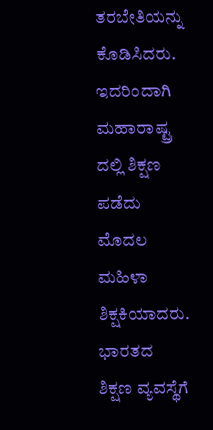ತರಬೇತಿಯನ್ನು ಕೊಡಿಸಿದರು. ಇದರಿಂದಾಗಿ ಮಹಾರಾಷ್ಟ್ರ ದಲ್ಲಿ ಶಿಕ್ಷಣ ಪಡೆದು ಮೊದಲ ಮಹಿಳಾ ಶಿಕ್ಷಕಿಯಾದರು. ಭಾರತದ ಶಿಕ್ಷಣ ವ್ಯವಸ್ಥೆಗೆ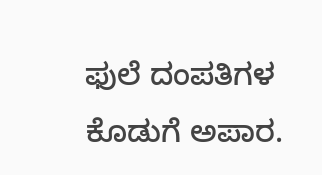ಫುಲೆ ದಂಪತಿಗಳ ಕೊಡುಗೆ ಅಪಾರ.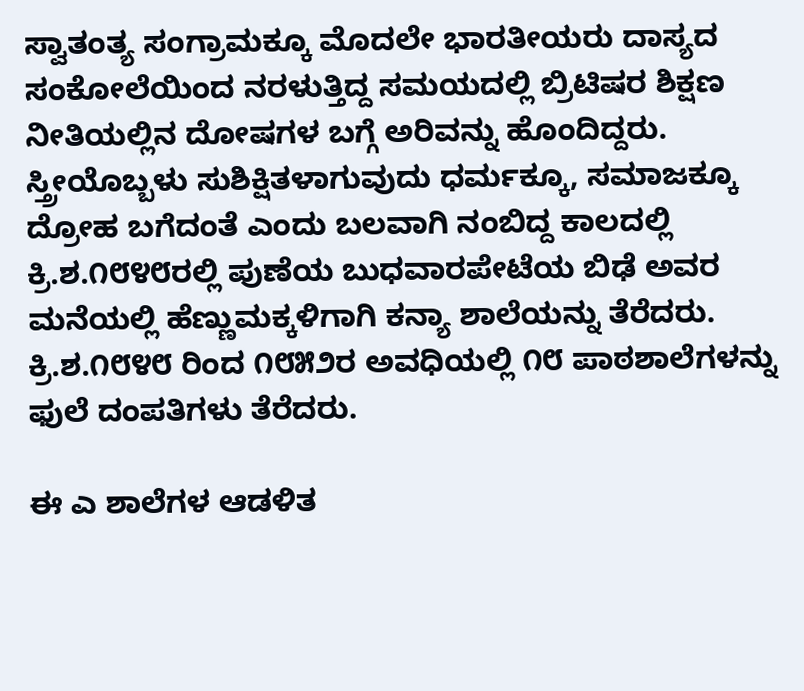ಸ್ವಾತಂತ್ಯ ಸಂಗ್ರಾಮಕ್ಕೂ ಮೊದಲೇ ಭಾರತೀಯರು ದಾಸ್ಯದ ಸಂಕೋಲೆಯಿಂದ ನರಳುತ್ತಿದ್ದ ಸಮಯದಲ್ಲಿ ಬ್ರಿಟಿಷರ ಶಿಕ್ಷಣ ನೀತಿಯಲ್ಲಿನ ದೋಷಗಳ ಬಗ್ಗೆ ಅರಿವನ್ನು ಹೊಂದಿದ್ದರು. ಸ್ತ್ರೀಯೊಬ್ಬಳು ಸುಶಿಕ್ಷಿತಳಾಗುವುದು ಧರ್ಮಕ್ಕೂ, ಸಮಾಜಕ್ಕೂ ದ್ರೋಹ ಬಗೆದಂತೆ ಎಂದು ಬಲವಾಗಿ ನಂಬಿದ್ದ ಕಾಲದಲ್ಲಿ ಕ್ರಿ.ಶ.೧೮೪೮ರಲ್ಲಿ ಪುಣೆಯ ಬುಧವಾರಪೇಟೆಯ ಬಿಢೆ ಅವರ ಮನೆಯಲ್ಲಿ ಹೆಣ್ಣುಮಕ್ಕಳಿಗಾಗಿ ಕನ್ಯಾ ಶಾಲೆಯನ್ನು ತೆರೆದರು. ಕ್ರಿ.ಶ.೧೮೪೮ ರಿಂದ ೧೮೫೨ರ ಅವಧಿಯಲ್ಲಿ ೧೮ ಪಾಠಶಾಲೆಗಳನ್ನು ಫುಲೆ ದಂಪತಿಗಳು ತೆರೆದರು.

ಈ ಎ ಶಾಲೆಗಳ ಆಡಳಿತ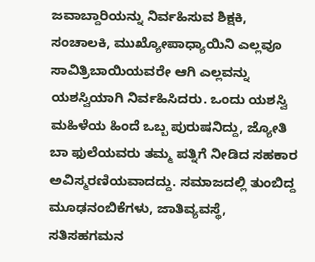ಜವಾಬ್ದಾರಿಯನ್ನು ನಿರ್ವಹಿಸುವ ಶಿಕ್ಷಕಿ, ಸಂಚಾಲಕಿ, ಮುಖ್ಯೋಪಾಧ್ಯಾಯಿನಿ ಎಲ್ಲವೂ ಸಾವಿತ್ರಿಬಾಯಿಯವರೇ ಆಗಿ ಎಲ್ಲವನ್ನು ಯಶಸ್ವಿಯಾಗಿ ನಿರ್ವಹಿಸಿದರು. ಒಂದು ಯಶಸ್ವಿ ಮಹಿಳೆಯ ಹಿಂದೆ ಒಬ್ಬ ಪುರುಷನಿದ್ದು, ಜ್ಯೋತಿ ಬಾ ಫುಲೆಯವರು ತಮ್ಮ ಪತ್ನಿಗೆ ನೀಡಿದ ಸಹಕಾರ ಅವಿಸ್ಮರಣಿಯವಾದದ್ದು. ಸಮಾಜದಲ್ಲಿ ತುಂಬಿದ್ದ ಮೂಢನಂಬಿಕೆಗಳು, ಜಾತಿವ್ಯವಸ್ಥೆ, ಸತಿಸಹಗಮನ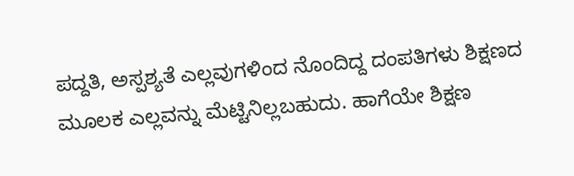ಪದ್ದತಿ, ಅಸ್ಪಶ್ಯತೆ ಎಲ್ಲವುಗಳಿಂದ ನೊಂದಿದ್ದ ದಂಪತಿಗಳು ಶಿಕ್ಷಣದ ಮೂಲಕ ಎಲ್ಲವನ್ನು ಮೆಟ್ಟಿನಿಲ್ಲಬಹುದು. ಹಾಗೆಯೇ ಶಿಕ್ಷಣ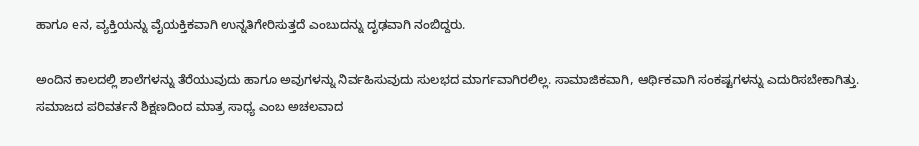ಹಾಗೂ eನ, ವ್ಯಕ್ತಿಯನ್ನು ವೈಯಕ್ತಿಕವಾಗಿ ಉನ್ನತಿಗೇರಿಸುತ್ತದೆ ಎಂಬುದನ್ನು ದೃಢವಾಗಿ ನಂಬಿದ್ದರು.

ಅಂದಿನ ಕಾಲದಲ್ಲಿ ಶಾಲೆಗಳನ್ನು ತೆರೆಯುವುದು ಹಾಗೂ ಅವುಗಳನ್ನು ನಿರ್ವಹಿಸುವುದು ಸುಲಭದ ಮಾರ್ಗವಾಗಿರಲಿಲ್ಲ. ಸಾಮಾಜಿಕವಾಗಿ, ಆರ್ಥಿಕವಾಗಿ ಸಂಕಷ್ಟಗಳನ್ನು ಎದುರಿಸಬೇಕಾಗಿತ್ತು. ಸಮಾಜದ ಪರಿವರ್ತನೆ ಶಿಕ್ಷಣದಿಂದ ಮಾತ್ರ ಸಾಧ್ಯ ಎಂಬ ಅಚಲವಾದ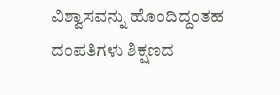ವಿಶ್ವಾಸವನ್ನು ಹೊಂದಿದ್ದಂತಹ ದಂಪತಿಗಳು ಶಿಕ್ಷಣದ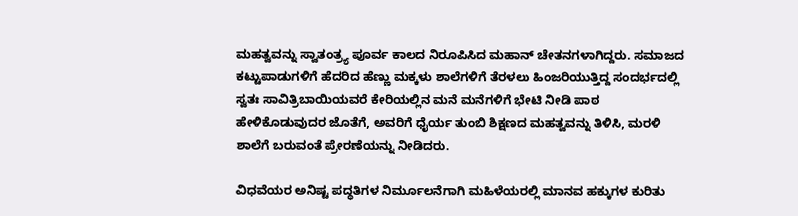ಮಹತ್ವವನ್ನು ಸ್ವಾತಂತ್ರ್ಯ ಪೂರ್ವ ಕಾಲದ ನಿರೂಪಿಸಿದ ಮಹಾನ್ ಚೇತನಗಳಾಗಿದ್ದರು. ಸಮಾಜದ ಕಟ್ಟುಪಾಡುಗಳಿಗೆ ಹೆದರಿದ ಹೆಣ್ಣು ಮಕ್ಕಳು ಶಾಲೆಗಳಿಗೆ ತೆರಳಲು ಹಿಂಜರಿಯುತ್ತಿದ್ದ ಸಂದರ್ಭದಲ್ಲಿ ಸ್ವತಃ ಸಾವಿತ್ರಿಬಾಯಿಯವರೆ ಕೇರಿಯಲ್ಲಿನ ಮನೆ ಮನೆಗಳಿಗೆ ಭೇಟಿ ನೀಡಿ ಪಾಠ ಹೇಳಿಕೊಡುವುದರ ಜೊತೆಗೆ, ಅವರಿಗೆ ಧೈರ್ಯ ತುಂಬಿ ಶಿಕ್ಷಣದ ಮಹತ್ವವನ್ನು ತಿಳಿಸಿ, ಮರಳಿ ಶಾಲೆಗೆ ಬರುವಂತೆ ಪ್ರೇರಣೆಯನ್ನು ನೀಡಿದರು.

ವಿಧವೆಯರ ಅನಿಷ್ಟ ಪದ್ಧತಿಗಳ ನಿರ್ಮೂಲನೆಗಾಗಿ ಮಹಿಳೆಯರಲ್ಲಿ ಮಾನವ ಹಕ್ಕುಗಳ ಕುರಿತು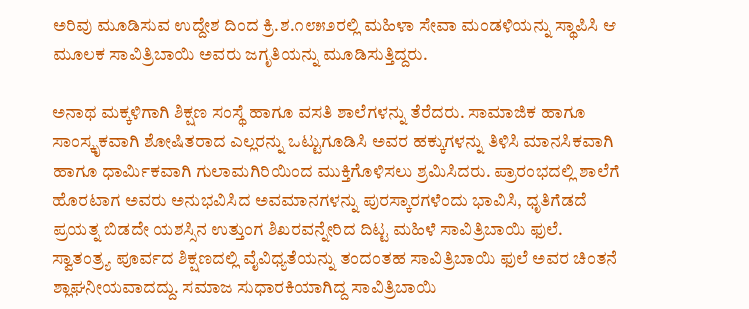ಅರಿವು ಮೂಡಿಸುವ ಉದ್ದೇಶ ದಿಂದ ಕ್ರಿ.ಶ.೧೮೫೨ರಲ್ಲಿ ಮಹಿಳಾ ಸೇವಾ ಮಂಡಳಿಯನ್ನು ಸ್ಥಾಪಿಸಿ ಆ ಮೂಲಕ ಸಾವಿತ್ರಿಬಾಯಿ ಅವರು ಜಗೃತಿಯನ್ನು ಮೂಡಿಸುತ್ತಿದ್ದರು.

ಅನಾಥ ಮಕ್ಕಳಿಗಾಗಿ ಶಿಕ್ಷಣ ಸಂಸ್ಥೆ ಹಾಗೂ ವಸತಿ ಶಾಲೆಗಳನ್ನು ತೆರೆದರು. ಸಾಮಾಜಿಕ ಹಾಗೂ ಸಾಂಸ್ಕೃಕವಾಗಿ ಶೋಷಿತರಾದ ಎಲ್ಲರನ್ನು ಒಟ್ಟುಗೂಡಿಸಿ ಅವರ ಹಕ್ಕುಗಳನ್ನು ತಿಳಿಸಿ ಮಾನಸಿಕವಾಗಿ ಹಾಗೂ ಧಾರ್ಮಿಕವಾಗಿ ಗುಲಾಮಗಿರಿಯಿಂದ ಮುಕ್ತಿಗೊಳಿಸಲು ಶ್ರಮಿಸಿದರು. ಪ್ರಾರಂಭದಲ್ಲಿ ಶಾಲೆಗೆ ಹೊರಟಾಗ ಅವರು ಅನುಭವಿಸಿದ ಅವಮಾನಗಳನ್ನು ಪುರಸ್ಕಾರಗಳೆಂದು ಭಾವಿಸಿ, ಧೃತಿಗೆಡದೆ ಪ್ರಯತ್ನ ಬಿಡದೇ ಯಶಸ್ಸಿನ ಉತ್ತುಂಗ ಶಿಖರವನ್ನೇರಿದ ದಿಟ್ಟ ಮಹಿಳೆ ಸಾವಿತ್ರಿಬಾಯಿ ಫುಲೆ. ಸ್ವಾತಂತ್ರ್ಯ ಪೂರ್ವದ ಶಿಕ್ಷಣದಲ್ಲಿ ವೈವಿಧ್ಯತೆಯನ್ನು ತಂದಂತಹ ಸಾವಿತ್ರಿಬಾಯಿ ಫುಲೆ ಅವರ ಚಿಂತನೆ ಶ್ಲಾಘನೀಯವಾದದ್ದು. ಸಮಾಜ ಸುಧಾರಕಿಯಾಗಿದ್ದ ಸಾವಿತ್ರಿಬಾಯಿ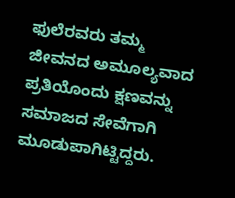ಫುಲೆರವರು ತಮ್ಮ ಜೀವನದ ಅಮೂಲ್ಯವಾದ ಪ್ರತಿಯೊಂದು ಕ್ಷಣವನ್ನು ಸಮಾಜದ ಸೇವೆಗಾಗಿ ಮೂಡುಪಾಗಿಟ್ಟಿದ್ದರು.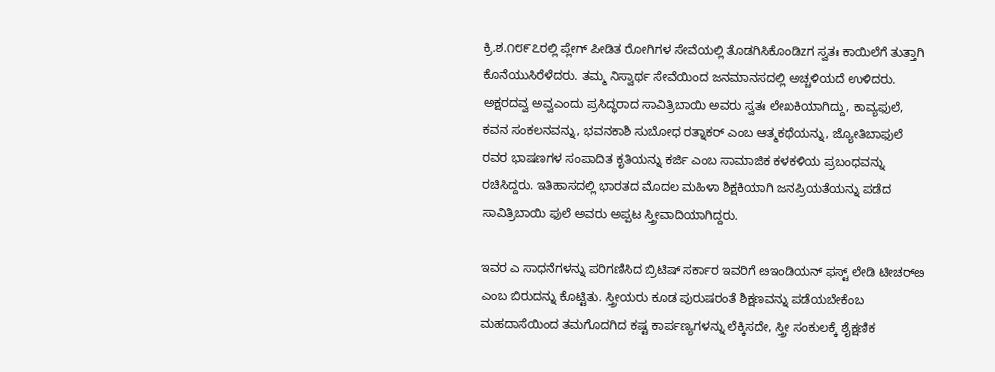ಕ್ರಿ.ಶ.೧೮೯೭ರಲ್ಲಿ ಪ್ಲೇಗ್ ಪೀಡಿತ ರೋಗಿಗಳ ಸೇವೆಯಲ್ಲಿ ತೊಡಗಿಸಿಕೊಂಡಿzಗ ಸ್ವತಃ ಕಾಯಿಲೆಗೆ ತುತ್ತಾಗಿ ಕೊನೆಯುಸಿರೆಳೆದರು. ತಮ್ಮ ನಿಸ್ವಾರ್ಥ ಸೇವೆಯಿಂದ ಜನಮಾನಸದಲ್ಲಿ ಅಚ್ಚಳಿಯದೆ ಉಳಿದರು. ಅಕ್ಷರದವ್ವ ಅವ್ವಎಂದು ಪ್ರಸಿದ್ಧರಾದ ಸಾವಿತ್ರಿಬಾಯಿ ಅವರು ಸ್ವತಃ ಲೇಖಕಿಯಾಗಿದ್ದು, ಕಾವ್ಯಫುಲೆ, ಕವನ ಸಂಕಲನವನ್ನು, ಭವನಕಾಶಿ ಸುಬೋಧ ರತ್ನಾಕರ್‌ ಎಂಬ ಆತ್ಮಕಥೆಯನ್ನು, ಜ್ಯೋತಿಬಾಫುಲೆ ರವರ ಭಾಷಣಗಳ ಸಂಪಾದಿತ ಕೃತಿಯನ್ನು ಕರ್ಜಿ ಎಂಬ ಸಾಮಾಜಿಕ ಕಳಕಳಿಯ ಪ್ರಬಂಧವನ್ನು ರಚಿಸಿದ್ದರು. ಇತಿಹಾಸದಲ್ಲಿ ಭಾರತದ ಮೊದಲ ಮಹಿಳಾ ಶಿಕ್ಷಕಿಯಾಗಿ ಜನಪ್ರಿಯತೆಯನ್ನು ಪಡೆದ ಸಾವಿತ್ರಿಬಾಯಿ ಫುಲೆ ಅವರು ಅಪ್ಪಟ ಸ್ತ್ರೀವಾದಿಯಾಗಿದ್ದರು.

ಇವರ ಎ ಸಾಧನೆಗಳನ್ನು ಪರಿಗಣಿಸಿದ ಬ್ರಿಟಿಷ್ ಸರ್ಕಾರ ಇವರಿಗೆ ೞಇಂಡಿಯನ್ ಫಸ್ಟ್ ಲೇಡಿ ಟೀಚರ್‌ೞ ಎಂಬ ಬಿರುದನ್ನು ಕೊಟ್ಟಿತು. ಸ್ತ್ರೀಯರು ಕೂಡ ಪುರುಷರಂತೆ ಶಿಕ್ಷಣವನ್ನು ಪಡೆಯಬೇಕೆಂಬ ಮಹದಾಸೆಯಿಂದ ತಮಗೊದಗಿದ ಕಷ್ಟ ಕಾರ್ಪಣ್ಯಗಳನ್ನು ಲೆಕ್ಕಿಸದೇ, ಸ್ತ್ರೀ ಸಂಕುಲಕ್ಕೆ ಶೈಕ್ಷಣಿಕ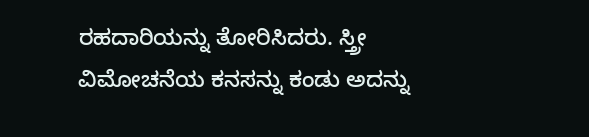ರಹದಾರಿಯನ್ನು ತೋರಿಸಿದರು. ಸ್ತ್ರೀ ವಿಮೋಚನೆಯ ಕನಸನ್ನು ಕಂಡು ಅದನ್ನು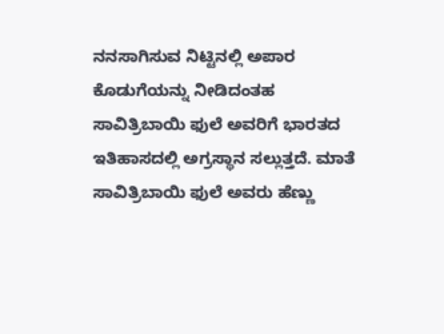ನನಸಾಗಿಸುವ ನಿಟ್ಟಿನಲ್ಲಿ ಅಪಾರ ಕೊಡುಗೆಯನ್ನು ನೀಡಿದಂತಹ ಸಾವಿತ್ರಿಬಾಯಿ ಫುಲೆ ಅವರಿಗೆ ಭಾರತದ ಇತಿಹಾಸದಲ್ಲಿ ಅಗ್ರಸ್ಥಾನ ಸಲ್ಲುತ್ತದೆ. ಮಾತೆ ಸಾವಿತ್ರಿಬಾಯಿ ಫುಲೆ ಅವರು ಹೆಣ್ಣು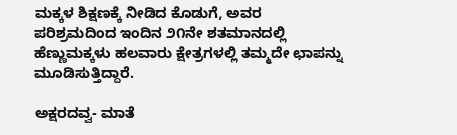ಮಕ್ಕಳ ಶಿಕ್ಷಣಕ್ಕೆ ನೀಡಿದ ಕೊಡುಗೆ, ಅವರ ಪರಿಶ್ರಮದಿಂದ ಇಂದಿನ ೨೧ನೇ ಶತಮಾನದಲ್ಲಿ ಹೆಣ್ಣುಮಕ್ಕಳು ಹಲವಾರು ಕ್ಷೇತ್ರಗಳಲ್ಲಿ ತಮ್ಮದೇ ಛಾಪನ್ನು ಮೂಡಿಸುತ್ತಿದ್ದಾರೆ.

ಅಕ್ಷರದವ್ವ- ಮಾತೆ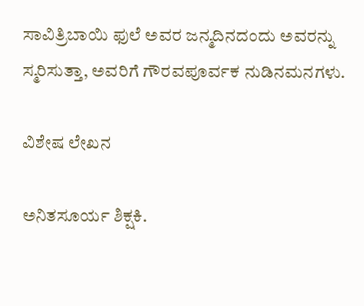ಸಾವಿತ್ರಿಬಾಯಿ ಫುಲೆ ಅವರ ಜನ್ಮದಿನದಂದು ಅವರನ್ನು ಸ್ಮರಿಸುತ್ತಾ, ಅವರಿಗೆ ಗೌರವಪೂರ್ವಕ ನುಡಿನಮನಗಳು.

ವಿಶೇಷ ಲೇಖನ

ಅನಿತಸೂರ್ಯ ಶಿಕ್ಷಕಿ.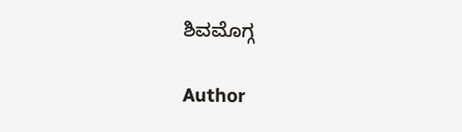ಶಿವಮೊಗ್ಗ

Author